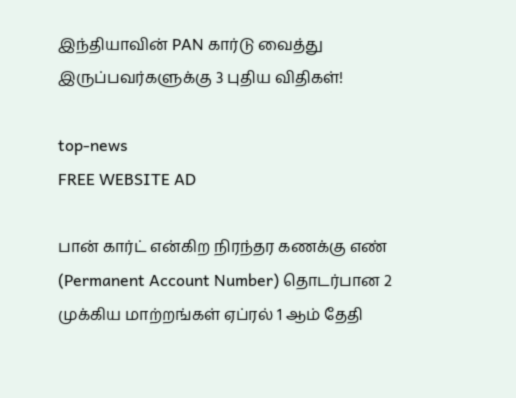இந்தியாவின் PAN கார்டு வைத்து இருப்பவர்களுக்கு 3 புதிய விதிகள்!

top-news
FREE WEBSITE AD

பான் கார்ட் என்கிற நிரந்தர கணக்கு எண் (Permanent Account Number) தொடர்பான 2 முக்கிய மாற்றங்கள் ஏப்ரல் 1 ஆம் தேதி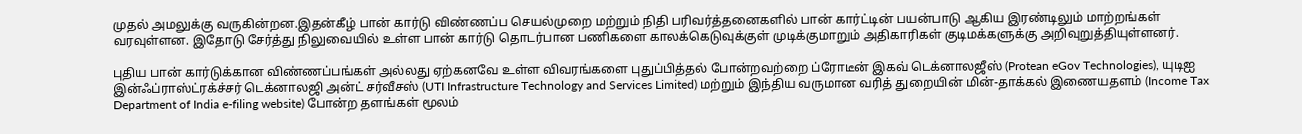முதல் அமலுக்கு வருகின்றன.இதன்கீழ் பான் கார்டு விண்ணப்ப செயல்முறை மற்றும் நிதி பரிவர்த்தனைகளில் பான் கார்ட்டின் பயன்பாடு ஆகிய இரண்டிலும் மாற்றங்கள் வரவுள்ளன. இதோடு சேர்த்து நிலுவையில் உள்ள பான் கார்டு தொடர்பான பணிகளை காலக்கெடுவுக்குள் முடிக்குமாறும் அதிகாரிகள் குடிமக்களுக்கு அறிவுறுத்தியுள்ளனர்.

புதிய பான் கார்டுக்கான விண்ணப்பங்கள் அல்லது ஏற்கனவே உள்ள விவரங்களை புதுப்பித்தல் போன்றவற்றை ப்ரோடீன் இகவ் டெக்னாலஜீஸ் (Protean eGov Technologies), யுடிஐ இன்ஃப்ராஸ்ட்ரக்ச்சர் டெக்னாலஜி அன்ட் சர்வீசஸ் (UTI Infrastructure Technology and Services Limited) மற்றும் இந்திய வருமான வரித் துறையின் மின்-தாக்கல் இணையதளம் (Income Tax Department of India e-filing website) போன்ற தளங்கள் மூலம்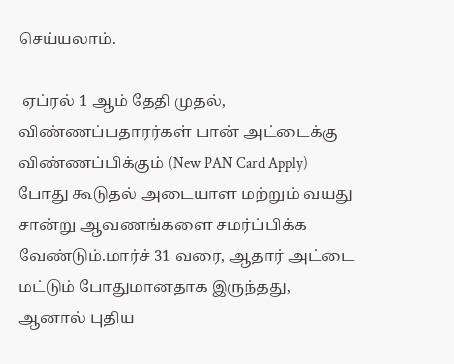செய்யலாம்.

 ஏப்ரல் 1 ஆம் தேதி முதல், விண்ணப்பதாரர்கள் பான் அட்டைக்கு விண்ணப்பிக்கும் (New PAN Card Apply) போது கூடுதல் அடையாள மற்றும் வயது சான்று ஆவணங்களை சமர்ப்பிக்க வேண்டும்.மார்ச் 31 வரை, ஆதார் அட்டை மட்டும் போதுமானதாக இருந்தது, ஆனால் புதிய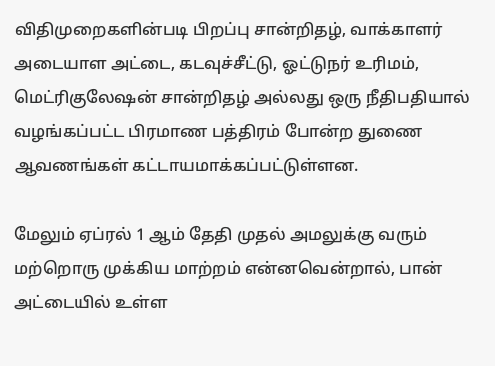விதிமுறைகளின்படி பிறப்பு சான்றிதழ், வாக்காளர் அடையாள அட்டை, கடவுச்சீட்டு, ஓட்டுநர் உரிமம், மெட்ரிகுலேஷன் சான்றிதழ் அல்லது ஒரு நீதிபதியால் வழங்கப்பட்ட பிரமாண பத்திரம் போன்ற துணை ஆவணங்கள் கட்டாயமாக்கப்பட்டுள்ளன.

மேலும் ஏப்ரல் 1 ஆம் தேதி முதல் அமலுக்கு வரும் மற்றொரு முக்கிய மாற்றம் என்னவென்றால், பான் அட்டையில் உள்ள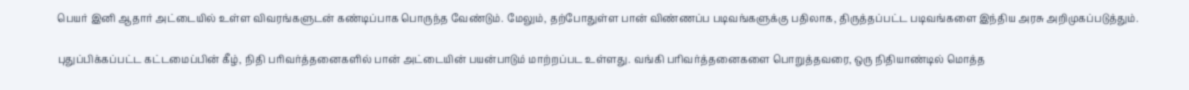பெயர் இனி ஆதார் அட்டையில் உள்ள விவரங்களுடன் கண்டிப்பாக பொருந்த வேண்டும். மேலும், தற்போதுள்ள பான் விண்ணப்ப படிவங்களுக்கு பதிலாக, திருத்தப்பட்ட படிவங்களை இந்திய அரசு அறிமுகப்படுத்தும்.

புதுப்பிக்கப்பட்ட கட்டமைப்பின் கீழ், நிதி பரிவர்த்தனைகளில் பான் அட்டையின் பயன்பாடும் மாற்றப்பட உள்ளது. வங்கி பரிவர்த்தனைகளை பொறுத்தவரை, ஒரு நிதியாண்டில் மொத்த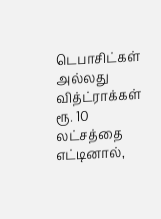டெபாசிட்கள் அல்லது வித்ட்ராக்கள் ரூ. 10 லட்சத்தை எட்டினால்,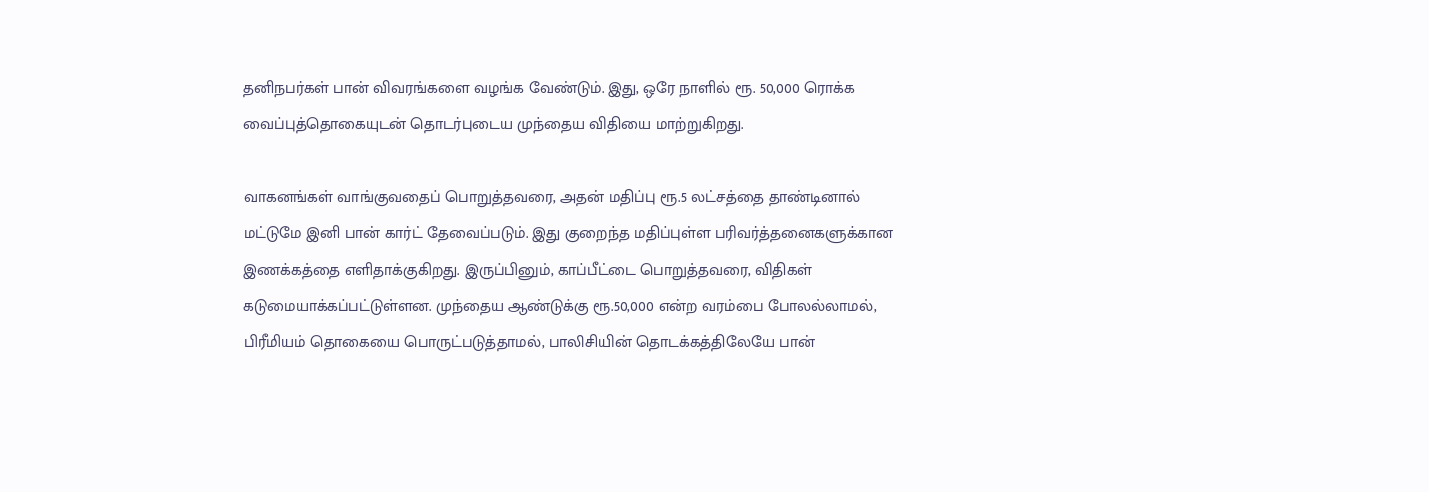தனிநபர்கள் பான் விவரங்களை வழங்க வேண்டும். இது, ஒரே நாளில் ரூ. 50,000 ரொக்க வைப்புத்தொகையுடன் தொடர்புடைய முந்தைய விதியை மாற்றுகிறது.

வாகனங்கள் வாங்குவதைப் பொறுத்தவரை, அதன் மதிப்பு ரூ.5 லட்சத்தை தாண்டினால் மட்டுமே இனி பான் கார்ட் தேவைப்படும். இது குறைந்த மதிப்புள்ள பரிவர்த்தனைகளுக்கான இணக்கத்தை எளிதாக்குகிறது. இருப்பினும், காப்பீட்டை பொறுத்தவரை, விதிகள் கடுமையாக்கப்பட்டுள்ளன. முந்தைய ஆண்டுக்கு ரூ.50,000 என்ற வரம்பை போலல்லாமல், பிரீமியம் தொகையை பொருட்படுத்தாமல், பாலிசியின் தொடக்கத்திலேயே பான்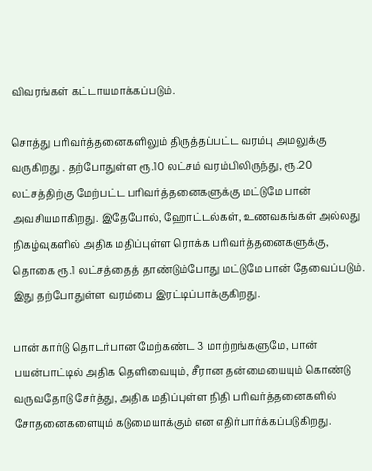விவரங்கள் கட்டாயமாக்கப்படும்.

சொத்து பரிவர்த்தனைகளிலும் திருத்தப்பட்ட வரம்பு அமலுக்கு வருகிறது . தற்போதுள்ள ரூ.10 லட்சம் வரம்பிலிருந்து, ரூ.20 லட்சத்திற்கு மேற்பட்ட பரிவர்த்தனைகளுக்கு மட்டுமே பான் அவசியமாகிறது. இதேபோல், ஹோட்டல்கள், உணவகங்கள் அல்லது நிகழ்வுகளில் அதிக மதிப்புள்ள ரொக்க பரிவர்த்தனைகளுக்கு, தொகை ரூ.1 லட்சத்தைத் தாண்டும்போது மட்டுமே பான் தேவைப்படும். இது தற்போதுள்ள வரம்பை இரட்டிப்பாக்குகிறது.

பான் கார்டு தொடர்பான மேற்கண்ட 3 மாற்றங்களுமே, பான் பயன்பாட்டில் அதிக தெளிவையும், சீரான தன்மையையும் கொண்டு வருவதோடு சேர்த்து, அதிக மதிப்புள்ள நிதி பரிவர்த்தனைகளில் சோதனைகளையும் கடுமையாக்கும் என எதிர்பார்க்கப்படுகிறது.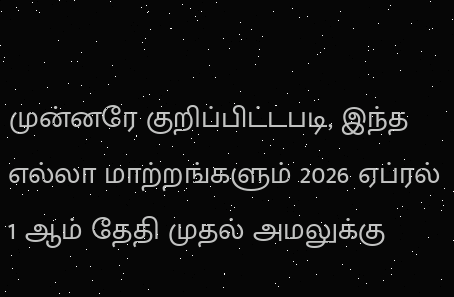முன்னரே குறிப்பிட்டபடி, இந்த எல்லா மாற்றங்களும் 2026 ஏப்ரல் 1 ஆம் தேதி முதல் அமலுக்கு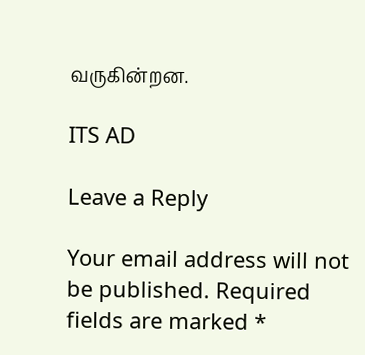வருகின்றன.

ITS AD

Leave a Reply

Your email address will not be published. Required fields are marked *